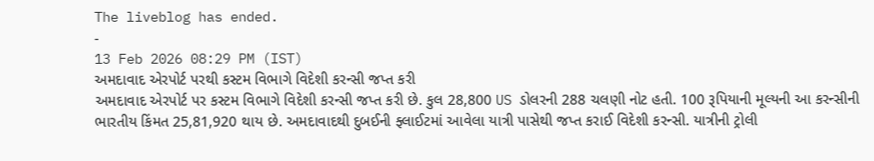The liveblog has ended.
-
13 Feb 2026 08:29 PM (IST)
અમદાવાદ એરપોર્ટ પરથી કસ્ટમ વિભાગે વિદેશી કરન્સી જપ્ત કરી
અમદાવાદ એરપોર્ટ પર કસ્ટમ વિભાગે વિદેશી કરન્સી જપ્ત કરી છે. કુલ 28,800 US ડોલરની 288 ચલણી નોટ હતી. 100 રૂપિયાની મૂલ્યની આ કરન્સીની ભારતીય કિંમત 25,81,920 થાય છે. અમદાવાદથી દુબઈની ફ્લાઈટમાં આવેલા યાત્રી પાસેથી જપ્ત કરાઈ વિદેશી કરન્સી. યાત્રીની ટ્રોલી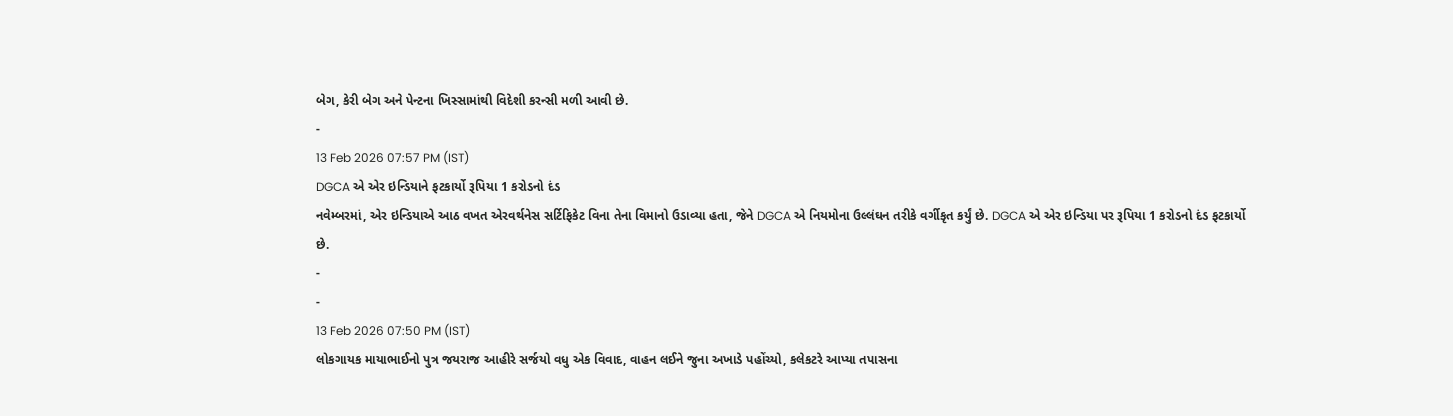બેગ, કેરી બેગ અને પેન્ટના ખિસ્સામાંથી વિદેશી કરન્સી મળી આવી છે.
-
13 Feb 2026 07:57 PM (IST)
DGCA એ એર ઇન્ડિયાને ફટકાર્યો રૂપિયા 1 કરોડનો દંડ
નવેમ્બરમાં, એર ઇન્ડિયાએ આઠ વખત એરવર્થનેસ સર્ટિફિકેટ વિના તેના વિમાનો ઉડાવ્યા હતા, જેને DGCA એ નિયમોના ઉલ્લંઘન તરીકે વર્ગીકૃત કર્યું છે. DGCA એ એર ઇન્ડિયા પર રૂપિયા 1 કરોડનો દંડ ફટકાર્યો છે.
-
-
13 Feb 2026 07:50 PM (IST)
લોકગાયક માયાભાઈનો પુત્ર જયરાજ આહીરે સર્જયો વધુ એક વિવાદ, વાહન લઈને જુના અખાડે પહોંચ્યો, કલેકટરે આપ્યા તપાસના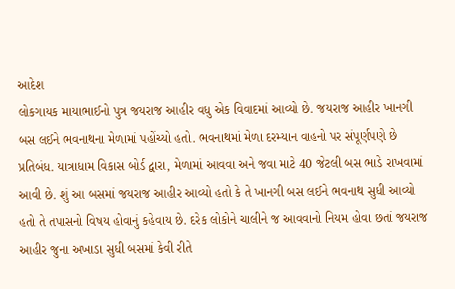આદેશ
લોકગાયક માયાભાઈનો પુત્ર જયરાજ આહીર વધુ એક વિવાદમાં આવ્યો છે. જયરાજ આહીર ખાનગી બસ લઈને ભવનાથના મેળામાં પહોંચ્યો હતો. ભવનાથમાં મેળા દરમ્યાન વાહનો પર સંપૂર્ણપણે છે પ્રતિબંધ. યાત્રાધામ વિકાસ બોર્ડ દ્વારા, મેળામાં આવવા અને જવા માટે 40 જેટલી બસ ભાડે રાખવામાં આવી છે. શું આ બસમાં જયરાજ આહીર આવ્યો હતો કે તે ખાનગી બસ લઈને ભવનાથ સુધી આવ્યો હતો તે તપાસનો વિષય હોવાનું કહેવાય છે. દરેક લોકોને ચાલીને જ આવવાનો નિયમ હોવા છતાં જયરાજ આહીર જુના અખાડા સુધી બસમાં કેવી રીતે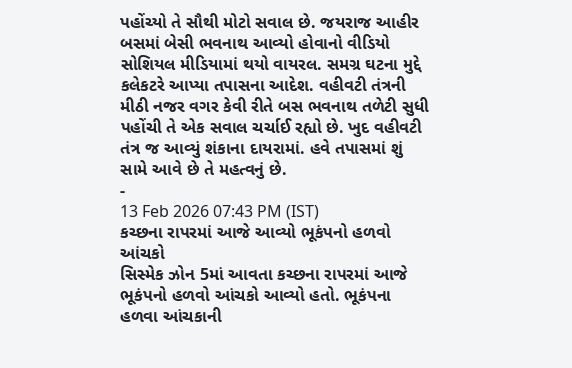પહોંચ્યો તે સૌથી મોટો સવાલ છે. જયરાજ આહીર બસમાં બેસી ભવનાથ આવ્યો હોવાનો વીડિયો સોશિયલ મીડિયામાં થયો વાયરલ. સમગ્ર ઘટના મુદ્દે કલેકટરે આપ્યા તપાસના આદેશ. વહીવટી તંત્રની મીઠી નજર વગર કેવી રીતે બસ ભવનાથ તળેટી સુધી પહોંચી તે એક સવાલ ચર્ચાઈ રહ્યો છે. ખુદ વહીવટી તંત્ર જ આવ્યું શંકાના દાયરામાં. હવે તપાસમાં શું સામે આવે છે તે મહત્વનું છે.
-
13 Feb 2026 07:43 PM (IST)
કચ્છના રાપરમાં આજે આવ્યો ભૂકંપનો હળવો આંચકો
સિસ્મેક ઝોન 5માં આવતા કચ્છના રાપરમાં આજે ભૂકંપનો હળવો આંચકો આવ્યો હતો. ભૂકંપના હળવા આંચકાની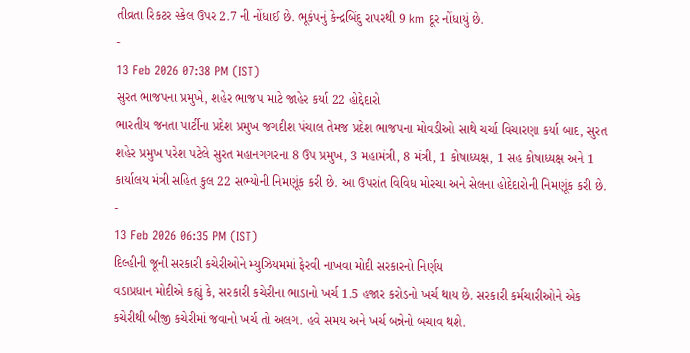તીવ્રતા રિકટર સ્કેલ ઉપર 2.7 ની નોંધાઈ છે. ભૂકંપનું કેન્દ્રબિંદુ રાપરથી 9 km દૂર નોંધાયું છે.
-
13 Feb 2026 07:38 PM (IST)
સુરત ભાજપના પ્રમુખે, શહેર ભાજપ માટે જાહેર કર્યા 22 હોદ્દેદારો
ભારતીય જનતા પાર્ટીના પ્રદેશ પ્રમુખ જગદીશ પંચાલ તેમજ પ્રદેશ ભાજપના મોવડીઓ સાથે ચર્ચા વિચારણા કર્યા બાદ, સુરત શહેર પ્રમુખ પરેશ પટેલે સુરત મહાનગગરના 8 ઉપ પ્રમુખ, 3 મહામંત્રી, 8 મંત્રી, 1 કોષાધ્યક્ષ, 1 સહ કોષાધ્યક્ષ અને 1 કાર્યાલય મંત્રી સહિત કુલ 22 સભ્યોની નિમણૂંક કરી છે. આ ઉપરાંત વિવિધ મોરચા અને સેલના હોદેદારોની નિમણૂંક કરી છે.
-
13 Feb 2026 06:35 PM (IST)
દિલ્હીની જૂની સરકારી કચેરીઓને મ્યુઝિયમમાં ફેરવી નાખવા મોદી સરકારનો નિર્ણય
વડાપ્રધાન મોદીએ કહ્યું કે, સરકારી કચેરીના ભાડાનો ખર્ચ 1.5 હજાર કરોડનો ખર્ચ થાય છે. સરકારી કર્મચારીઓને એક કચેરીથી બીજી કચેરીમાં જવાનો ખર્ચ તો અલગ. હવે સમય અને ખર્ચ બન્નેનો બચાવ થશે.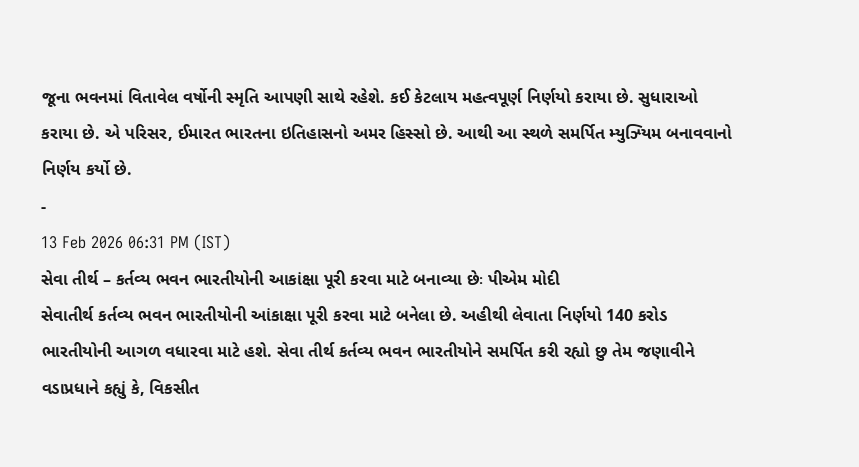જૂના ભવનમાં વિતાવેલ વર્ષોની સ્મૃતિ આપણી સાથે રહેશે. કઈ કેટલાય મહત્વપૂર્ણ નિર્ણયો કરાયા છે. સુધારાઓ કરાયા છે. એ પરિસર, ઈમારત ભારતના ઇતિહાસનો અમર હિસ્સો છે. આથી આ સ્થળે સમર્પિત મ્યુઝ્યિમ બનાવવાનો નિર્ણય કર્યો છે.
-
13 Feb 2026 06:31 PM (IST)
સેવા તીર્થ – કર્તવ્ય ભવન ભારતીયોની આકાંક્ષા પૂરી કરવા માટે બનાવ્યા છેઃ પીએમ મોદી
સેવાતીર્થ કર્તવ્ય ભવન ભારતીયોની આંકાક્ષા પૂરી કરવા માટે બનેલા છે. અહીથી લેવાતા નિર્ણયો 140 કરોડ ભારતીયોની આગળ વધારવા માટે હશે. સેવા તીર્થ કર્તવ્ય ભવન ભારતીયોને સમર્પિત કરી રહ્યો છુ તેમ જણાવીને વડાપ્રધાને કહ્યું કે, વિકસીત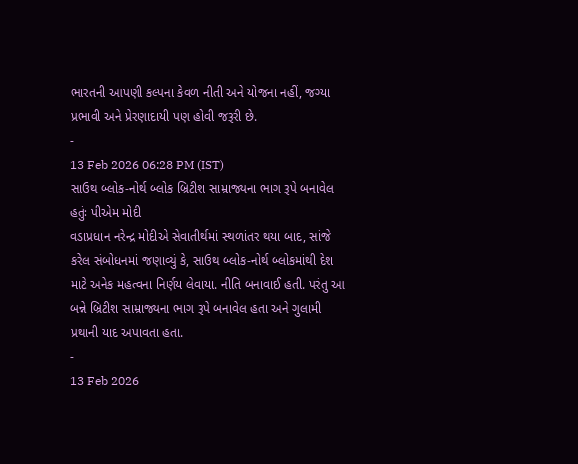ભારતની આપણી કલ્પના કેવળ નીતી અને યોજના નહીં, જગ્યા પ્રભાવી અને પ્રેરણાદાયી પણ હોવી જરૂરી છે.
-
13 Feb 2026 06:28 PM (IST)
સાઉથ બ્લોક-નોર્થ બ્લોક બ્રિટીશ સામ્રાજ્યના ભાગ રૂપે બનાવેલ હતુંઃ પીએમ મોદી
વડાપ્રધાન નરેન્દ્ર મોદીએ સેવાતીર્થમાં સ્થળાંતર થયા બાદ, સાંજે કરેલ સંબોધનમાં જણાવ્યું કે, સાઉથ બ્લોક-નોર્થ બ્લોકમાંથી દેશ માટે અનેક મહત્વના નિર્ણય લેવાયા. નીતિ બનાવાઈ હતી. પરંતુ આ બન્ને બ્રિટીશ સામ્રાજ્યના ભાગ રૂપે બનાવેલ હતા અને ગુલામી પ્રથાની યાદ અપાવતા હતા.
-
13 Feb 2026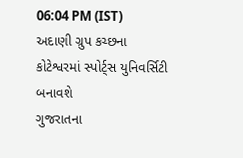06:04 PM (IST)
અદાણી ગ્રુપ કચ્છના કોટેશ્વરમાં સ્પોર્ટ્સ યુનિવર્સિટી બનાવશે
ગુજરાતના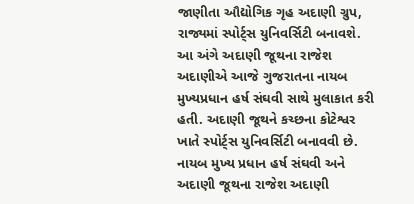જાણીતા ઔદ્યોગિક ગૃહ અદાણી ગ્રુપ, રાજ્યમાં સ્પોર્ટ્સ યુનિવર્સિટી બનાવશે. આ અંગે અદાણી જૂથના રાજેશ અદાણીએ આજે ગુજરાતના નાયબ મુખ્યપ્રધાન હર્ષ સંઘવી સાથે મુલાકાત કરી હતી. અદાણી જૂથને કચ્છના કોટેશ્વર ખાતે સ્પોર્ટ્સ યુનિવર્સિટી બનાવવી છે. નાયબ મુખ્ય પ્રધાન હર્ષ સંઘવી અને અદાણી જૂથના રાજેશ અદાણી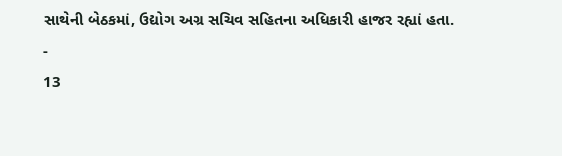સાથેની બેઠકમાં, ઉદ્યોગ અગ્ર સચિવ સહિતના અધિકારી હાજર રહ્યાં હતા.
-
13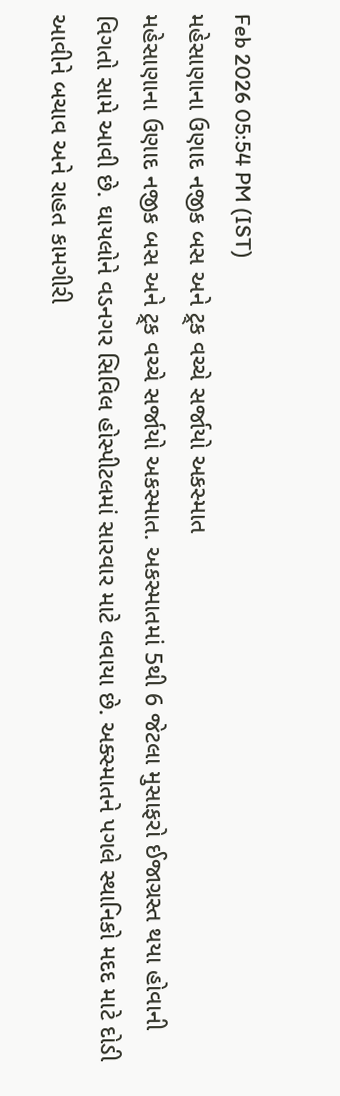Feb 2026 05:54 PM (IST)
મહેસાણાના ઉણાદ નજીક બસ અને ટ્ર્ક વચ્ચે સર્જાયો અકસ્માત
મહેસાણાના ઉણાદ નજીક બસ અને ટ્ર્ક વચ્ચે સર્જાયો અકસ્માત. અકસ્માતમાં 5થી 6 જેટલા મુસાફરો ઈજાગ્રસ્ત થયા હોવાની વિગતો સામે આવી છે. ઘાયલોને વડનગર સિવિલ હોસ્પીટલમાં સારવાર માટે લવાયા છે. અક્સ્માતને પગલે સ્થાનિકો મદદ માટે દોડી આવીને બચાવ અને રાહત કામગીરી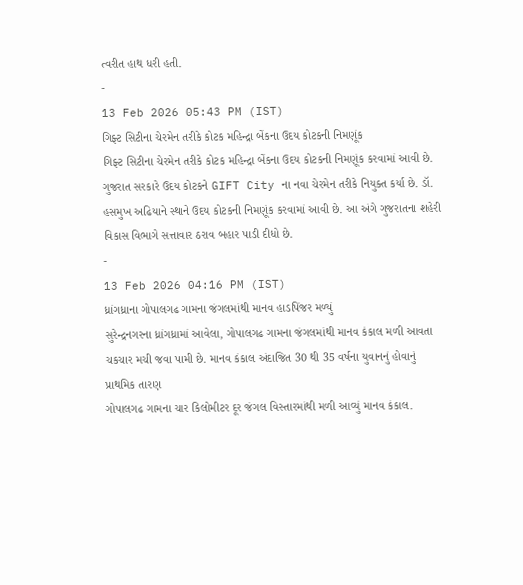ત્વરીત હાથ ધરી હતી.
-
13 Feb 2026 05:43 PM (IST)
ગિફ્ટ સિટીના ચેરમેન તરીકે કોટક મહિન્દ્રા બેંકના ઉદય કોટકની નિમણૂંક
ગિફ્ટ સિટીના ચેરમેન તરીકે કોટક મહિન્દ્રા બેંકના ઉદય કોટકની નિમણૂંક કરવામાં આવી છે. ગુજરાત સરકારે ઉદય કોટકને GIFT City ના નવા ચેરમેન તરીકે નિયુક્ત કર્યા છે. ડૉ. હસમુખ અઢિયાને સ્થાને ઉદય કોટકની નિમણૂંક કરવામાં આવી છે. આ અંગે ગુજરાતના શહેરી વિકાસ વિભાગે સત્તાવાર ઠરાવ બહાર પાડી દીધો છે.
-
13 Feb 2026 04:16 PM (IST)
ધ્રાંગધ્રાના ગોપાલગઢ ગામના જંગલમાંથી માનવ હાડપિંજર મળ્યું
સુરેન્દ્રનગરના ધ્રાંગધ્રામાં આવેલા, ગોપાલગઢ ગામના જંગલમાંથી માનવ કંકાલ મળી આવતા ચકચાર મચી જવા પામી છે. માનવ કંકાલ અંદાજિત 30 થી 35 વર્ષના યુવાનનું હોવાનું પ્રાથમિક તારણ
ગોપાલગઢ ગામના ચાર કિલોમીટર દૂર જંગલ વિસ્તારમાંથી મળી આવ્યું માનવ કંકાલ.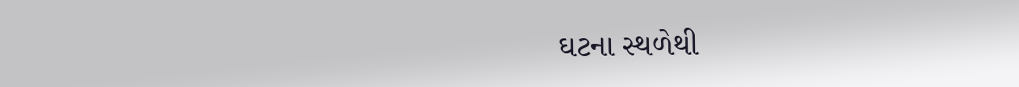ઘટના સ્થળેથી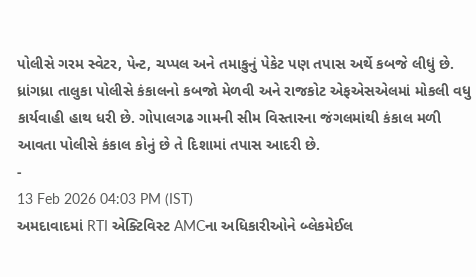પોલીસે ગરમ સ્વેટર, પેન્ટ, ચપ્પલ અને તમાકુનું પેકેટ પણ તપાસ અર્થે કબજે લીધું છે.
ધ્રાંગધ્રા તાલુકા પોલીસે કંકાલનો કબજો મેળવી અને રાજકોટ એફએસએલમાં મોકલી વધુ કાર્યવાહી હાથ ધરી છે. ગોપાલગઢ ગામની સીમ વિસ્તારના જંગલમાંથી કંકાલ મળી આવતા પોલીસે કંકાલ કોનું છે તે દિશામાં તપાસ આદરી છે.
-
13 Feb 2026 04:03 PM (IST)
અમદાવાદમાં RTI એક્ટિવિસ્ટ AMCના અધિકારીઓને બ્લેકમેઈલ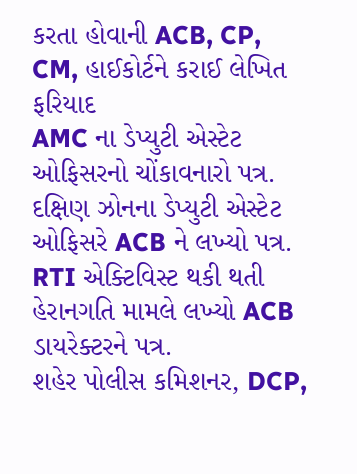કરતા હોવાની ACB, CP, CM, હાઈકોર્ટને કરાઈ લેખિત ફરિયાદ
AMC ના ડેપ્યુટી એસ્ટેટ ઓફિસરનો ચોંકાવનારો પત્ર. દક્ષિણ ઝોનના ડેપ્યુટી એસ્ટેટ ઓફિસરે ACB ને લખ્યો પત્ર. RTI એક્ટિવિસ્ટ થકી થતી હેરાનગતિ મામલે લખ્યો ACB ડાયરેક્ટરને પત્ર.
શહેર પોલીસ કમિશનર, DCP,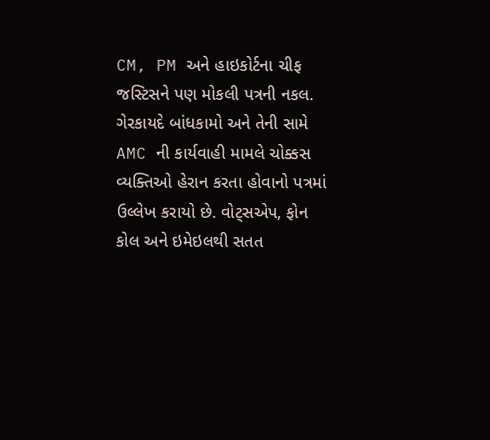CM, PM અને હાઇકોર્ટના ચીફ જસ્ટિસને પણ મોકલી પત્રની નકલ. ગેરકાયદે બાંધકામો અને તેની સામે AMC ની કાર્યવાહી મામલે ચોક્કસ વ્યક્તિઓ હેરાન કરતા હોવાનો પત્રમાં ઉલ્લેખ કરાયો છે. વોટ્સએપ, ફોન કોલ અને ઇમેઇલથી સતત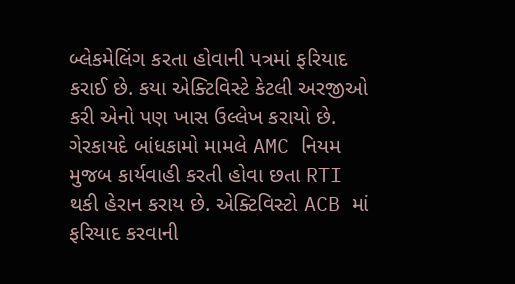બ્લેકમેલિંગ કરતા હોવાની પત્રમાં ફરિયાદ કરાઈ છે. કયા એક્ટિવિસ્ટે કેટલી અરજીઓ કરી એનો પણ ખાસ ઉલ્લેખ કરાયો છે. ગેરકાયદે બાંધકામો મામલે AMC નિયમ મુજબ કાર્યવાહી કરતી હોવા છતા RTI થકી હેરાન કરાય છે. એક્ટિવિસ્ટો ACB માં ફરિયાદ કરવાની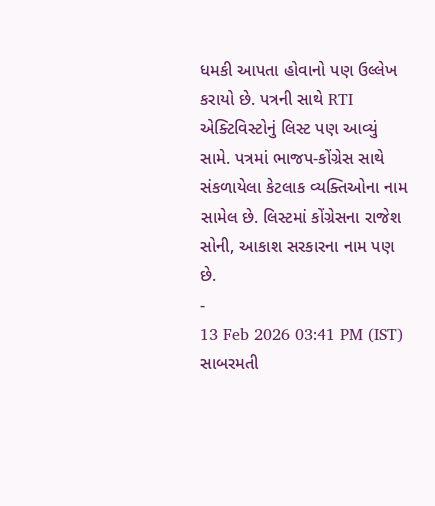ધમકી આપતા હોવાનો પણ ઉલ્લેખ કરાયો છે. પત્રની સાથે RTI એક્ટિવિસ્ટોનું લિસ્ટ પણ આવ્યું સામે. પત્રમાં ભાજપ-કોંગ્રેસ સાથે સંકળાયેલા કેટલાક વ્યક્તિઓના નામ સામેલ છે. લિસ્ટમાં કોંગ્રેસના રાજેશ સોની, આકાશ સરકારના નામ પણ છે.
-
13 Feb 2026 03:41 PM (IST)
સાબરમતી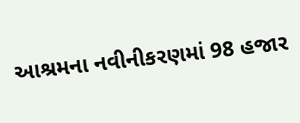આશ્રમના નવીનીકરણમાં 98 હજાર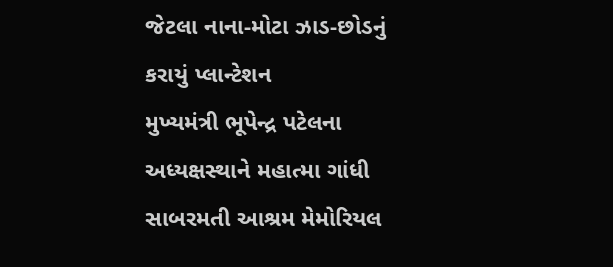જેટલા નાના-મોટા ઝાડ-છોડનું કરાયું પ્લાન્ટેશન
મુખ્યમંત્રી ભૂપેન્દ્ર પટેલના અધ્યક્ષસ્થાને મહાત્મા ગાંધી સાબરમતી આશ્રમ મેમોરિયલ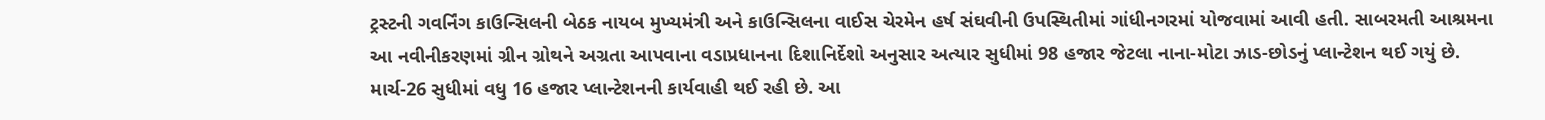ટ્રસ્ટની ગવર્નિંગ કાઉન્સિલની બેઠક નાયબ મુખ્યમંત્રી અને કાઉન્સિલના વાઈસ ચેરમેન હર્ષ સંઘવીની ઉપસ્થિતીમાં ગાંધીનગરમાં યોજવામાં આવી હતી. સાબરમતી આશ્રમના આ નવીનીકરણમાં ગ્રીન ગ્રોથને અગ્રતા આપવાના વડાપ્રધાનના દિશાનિર્દેશો અનુસાર અત્યાર સુધીમાં 98 હજાર જેટલા નાના-મોટા ઝાડ-છોડનું પ્લાન્ટેશન થઈ ગયું છે. માર્ચ-26 સુધીમાં વધુ 16 હજાર પ્લાન્ટેશનની કાર્યવાહી થઈ રહી છે. આ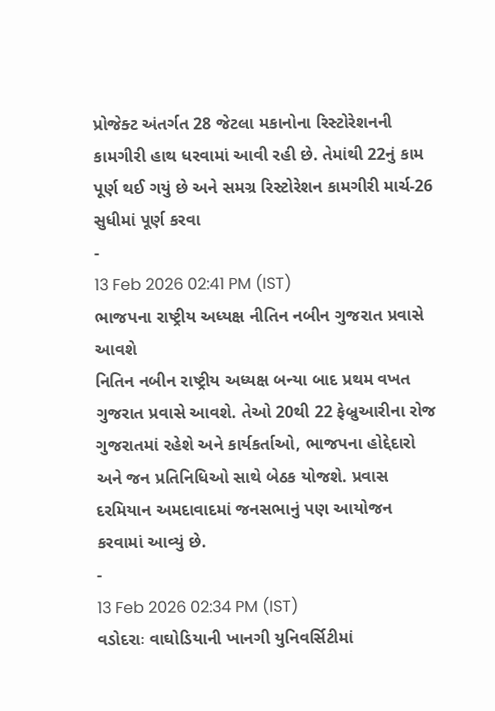પ્રોજેક્ટ અંતર્ગત 28 જેટલા મકાનોના રિસ્ટોરેશનની કામગીરી હાથ ધરવામાં આવી રહી છે. તેમાંથી 22નું કામ પૂર્ણ થઈ ગયું છે અને સમગ્ર રિસ્ટોરેશન કામગીરી માર્ચ-26 સુધીમાં પૂર્ણ કરવા
-
13 Feb 2026 02:41 PM (IST)
ભાજપના રાષ્ટ્રીય અધ્યક્ષ નીતિન નબીન ગુજરાત પ્રવાસે આવશે
નિતિન નબીન રાષ્ટ્રીય અધ્યક્ષ બન્યા બાદ પ્રથમ વખત ગુજરાત પ્રવાસે આવશે. તેઓ 20થી 22 ફેબ્રુઆરીના રોજ ગુજરાતમાં રહેશે અને કાર્યકર્તાઓ, ભાજપના હોદ્દેદારો અને જન પ્રતિનિધિઓ સાથે બેઠક યોજશે. પ્રવાસ દરમિયાન અમદાવાદમાં જનસભાનું પણ આયોજન કરવામાં આવ્યું છે.
-
13 Feb 2026 02:34 PM (IST)
વડોદરાઃ વાઘોડિયાની ખાનગી યુનિવર્સિટીમાં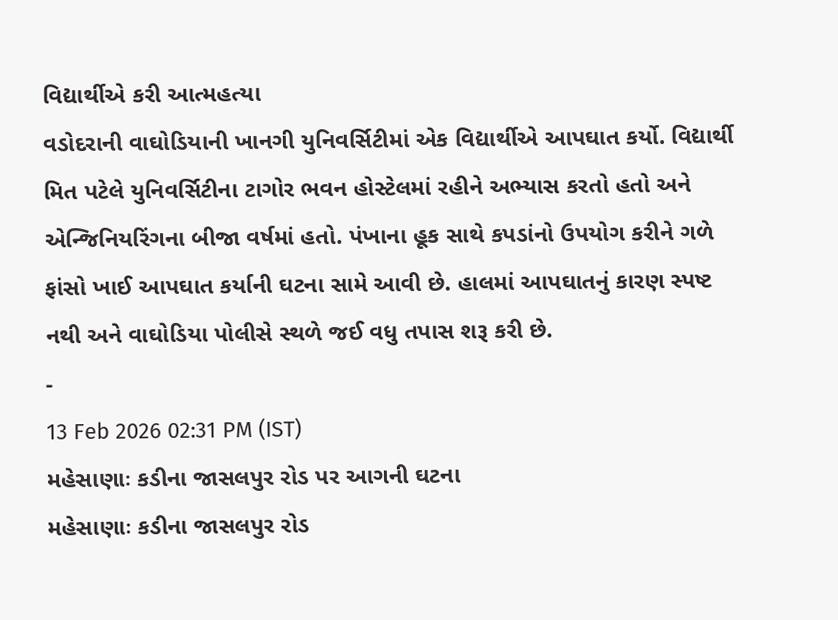વિદ્યાર્થીએ કરી આત્મહત્યા
વડોદરાની વાઘોડિયાની ખાનગી યુનિવર્સિટીમાં એક વિદ્યાર્થીએ આપઘાત કર્યો. વિદ્યાર્થી મિત પટેલે યુનિવર્સિટીના ટાગોર ભવન હોસ્ટેલમાં રહીને અભ્યાસ કરતો હતો અને એન્જિનિયરિંગના બીજા વર્ષમાં હતો. પંખાના હૂક સાથે કપડાંનો ઉપયોગ કરીને ગળે ફાંસો ખાઈ આપઘાત કર્યાની ઘટના સામે આવી છે. હાલમાં આપઘાતનું કારણ સ્પષ્ટ નથી અને વાઘોડિયા પોલીસે સ્થળે જઈ વધુ તપાસ શરૂ કરી છે.
-
13 Feb 2026 02:31 PM (IST)
મહેસાણાઃ કડીના જાસલપુર રોડ પર આગની ઘટના
મહેસાણાઃ કડીના જાસલપુર રોડ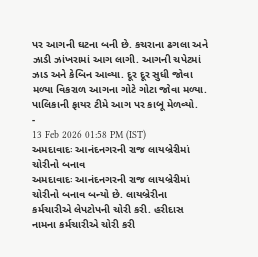પર આગની ઘટના બની છે. કચરાના ઢગલા અને ઝાડી ઝાંખરામાં આગ લાગી. આગની ચપેટમાં ઝાડ અને કેબિન આવ્યા. દૂર દૂર સુધી જોવા મળ્યા વિકરાળ આગના ગોટે ગોટા જોવા મળ્યા. પાલિકાની ફાયર ટીમે આગ પર કાબૂ મેળવ્યો.
-
13 Feb 2026 01:58 PM (IST)
અમદાવાદઃ આનંદનગરની રાજ લાયબ્રેરીમાં ચોરીનો બનાવ
અમદાવાદઃ આનંદનગરની રાજ લાયબ્રેરીમાં ચોરીનો બનાવ બન્યો છે. લાયબ્રેરીના કર્મચારીએ લેપટોપની ચોરી કરી. હરીદાસ નામના કર્મચારીએ ચોરી કરી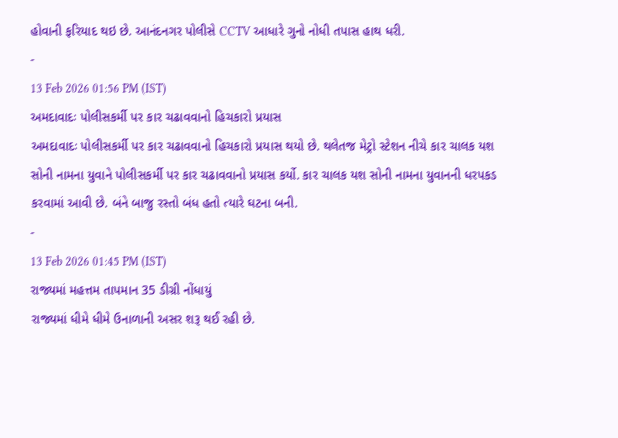હોવાની ફરિયાદ થઇ છે. આનંદનગર પોલીસે CCTV આધારે ગુનો નોધી તપાસ હાથ ધરી.
-
13 Feb 2026 01:56 PM (IST)
અમદાવાદઃ પોલીસકર્મી પર કાર ચઢાવવાનો હિચકારો પ્રયાસ
અમદાવાદઃ પોલીસકર્મી પર કાર ચઢાવવાનો હિચકારો પ્રયાસ થયો છે. થલેતજ મેટ્રો સ્ટેશન નીચે કાર ચાલક યશ સોની નામના યુવાને પોલીસકર્મી પર કાર ચઢાવવાનો પ્રયાસ કર્યો. કાર ચાલક યશ સોની નામના યુવાનની ધરપકડ કરવામાં આવી છે. બંને બાજુ રસ્તો બંધ હતો ત્યારે ઘટના બની.
-
13 Feb 2026 01:45 PM (IST)
રાજ્યમાં મહત્તમ તાપમાન 35 ડીગ્રી નોંધાયું
રાજ્યમાં ધીમે ધીમે ઉનાળાની અસર શરૂ થઈ રહી છે.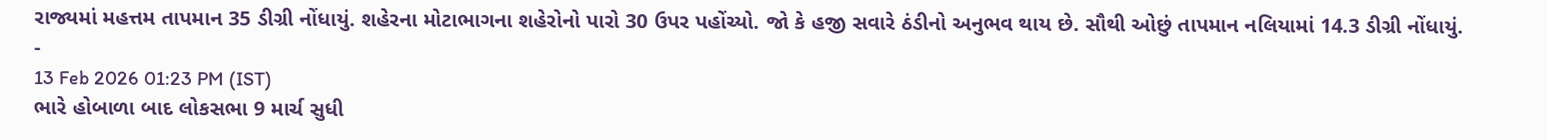રાજ્યમાં મહત્તમ તાપમાન 35 ડીગ્રી નોંધાયું. શહેરના મોટાભાગના શહેરોનો પારો 30 ઉપર પહોંચ્યો. જો કે હજી સવારે ઠંડીનો અનુભવ થાય છે. સૌથી ઓછું તાપમાન નલિયામાં 14.3 ડીગ્રી નોંધાયું.
-
13 Feb 2026 01:23 PM (IST)
ભારે હોબાળા બાદ લોકસભા 9 માર્ચ સુધી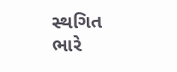સ્થગિત
ભારે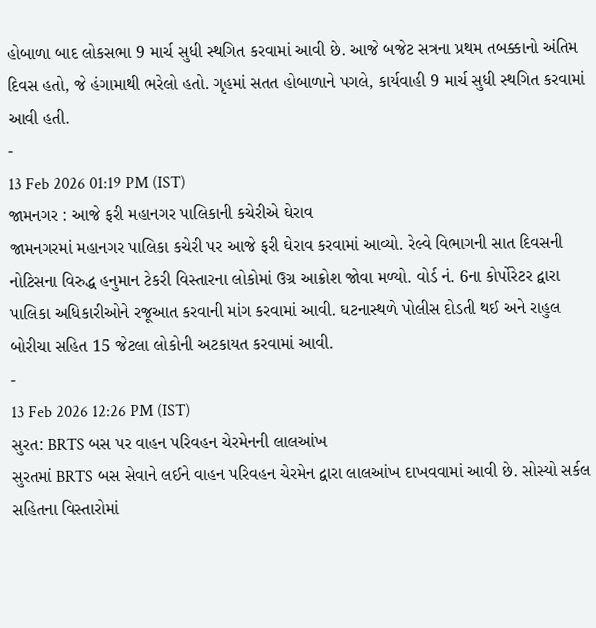હોબાળા બાદ લોકસભા 9 માર્ચ સુધી સ્થગિત કરવામાં આવી છે. આજે બજેટ સત્રના પ્રથમ તબક્કાનો અંતિમ દિવસ હતો, જે હંગામાથી ભરેલો હતો. ગૃહમાં સતત હોબાળાને પગલે, કાર્યવાહી 9 માર્ચ સુધી સ્થગિત કરવામાં આવી હતી.
-
13 Feb 2026 01:19 PM (IST)
જામનગર : આજે ફરી મહાનગર પાલિકાની કચેરીએ ઘેરાવ
જામનગરમાં મહાનગર પાલિકા કચેરી પર આજે ફરી ઘેરાવ કરવામાં આવ્યો. રેલ્વે વિભાગની સાત દિવસની નોટિસના વિરુદ્ધ હનુમાન ટેકરી વિસ્તારના લોકોમાં ઉગ્ર આક્રોશ જોવા મળ્યો. વોર્ડ નં. 6ના કોર્પોરેટર દ્વારા પાલિકા અધિકારીઓને રજૂઆત કરવાની માંગ કરવામાં આવી. ઘટનાસ્થળે પોલીસ દોડતી થઈ અને રાહુલ બોરીચા સહિત 15 જેટલા લોકોની અટકાયત કરવામાં આવી.
-
13 Feb 2026 12:26 PM (IST)
સુરત: BRTS બસ પર વાહન પરિવહન ચેરમેનની લાલઆંખ
સુરતમાં BRTS બસ સેવાને લઈને વાહન પરિવહન ચેરમેન દ્વારા લાલઆંખ દાખવવામાં આવી છે. સોસ્યો સર્કલ સહિતના વિસ્તારોમાં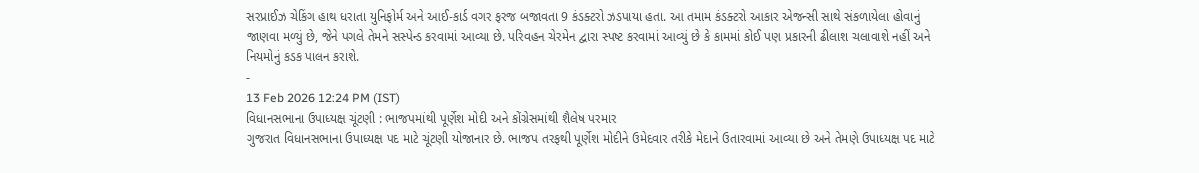સરપ્રાઈઝ ચેકિંગ હાથ ધરાતા યુનિફોર્મ અને આઈ-કાર્ડ વગર ફરજ બજાવતા 9 કંડક્ટરો ઝડપાયા હતા. આ તમામ કંડક્ટરો આકાર એજન્સી સાથે સંકળાયેલા હોવાનું જાણવા મળ્યું છે, જેને પગલે તેમને સસ્પેન્ડ કરવામાં આવ્યા છે. પરિવહન ચેરમેન દ્વારા સ્પષ્ટ કરવામાં આવ્યું છે કે કામમાં કોઈ પણ પ્રકારની ઢીલાશ ચલાવાશે નહીં અને નિયમોનું કડક પાલન કરાશે.
-
13 Feb 2026 12:24 PM (IST)
વિધાનસભાના ઉપાધ્યક્ષ ચૂંટણી : ભાજપમાંથી પૂર્ણેશ મોદી અને કોંગ્રેસમાંથી શૈલેષ પરમાર
ગુજરાત વિધાનસભાના ઉપાધ્યક્ષ પદ માટે ચૂંટણી યોજાનાર છે. ભાજપ તરફથી પૂર્ણેશ મોદીને ઉમેદવાર તરીકે મેદાને ઉતારવામાં આવ્યા છે અને તેમણે ઉપાધ્યક્ષ પદ માટે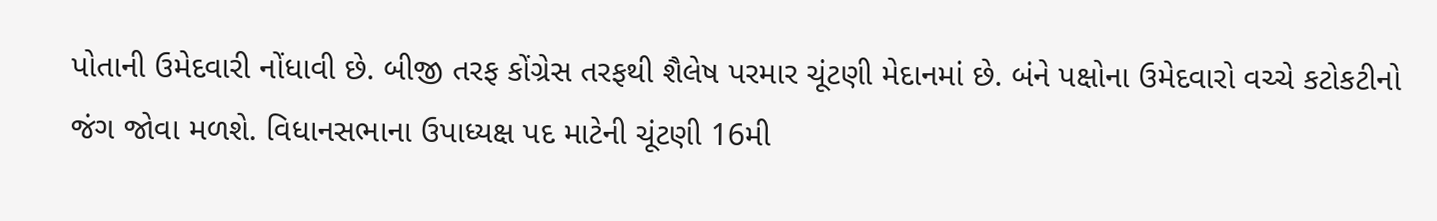પોતાની ઉમેદવારી નોંધાવી છે. બીજી તરફ કોંગ્રેસ તરફથી શૈલેષ પરમાર ચૂંટણી મેદાનમાં છે. બંને પક્ષોના ઉમેદવારો વચ્ચે કટોકટીનો જંગ જોવા મળશે. વિધાનસભાના ઉપાધ્યક્ષ પદ માટેની ચૂંટણી 16મી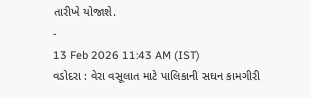તારીખે યોજાશે.
-
13 Feb 2026 11:43 AM (IST)
વડોદરા : વેરા વસૂલાત માટે પાલિકાની સઘન કામગીરી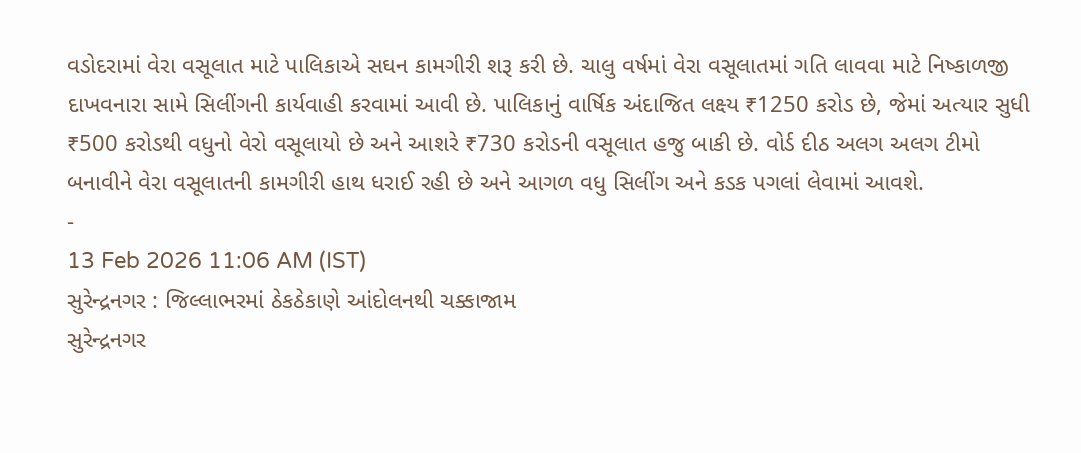વડોદરામાં વેરા વસૂલાત માટે પાલિકાએ સઘન કામગીરી શરૂ કરી છે. ચાલુ વર્ષમાં વેરા વસૂલાતમાં ગતિ લાવવા માટે નિષ્કાળજી દાખવનારા સામે સિલીંગની કાર્યવાહી કરવામાં આવી છે. પાલિકાનું વાર્ષિક અંદાજિત લક્ષ્ય ₹1250 કરોડ છે, જેમાં અત્યાર સુધી ₹500 કરોડથી વધુનો વેરો વસૂલાયો છે અને આશરે ₹730 કરોડની વસૂલાત હજુ બાકી છે. વોર્ડ દીઠ અલગ અલગ ટીમો બનાવીને વેરા વસૂલાતની કામગીરી હાથ ધરાઈ રહી છે અને આગળ વધુ સિલીંગ અને કડક પગલાં લેવામાં આવશે.
-
13 Feb 2026 11:06 AM (IST)
સુરેન્દ્રનગર : જિલ્લાભરમાં ઠેકઠેકાણે આંદોલનથી ચક્કાજામ
સુરેન્દ્રનગર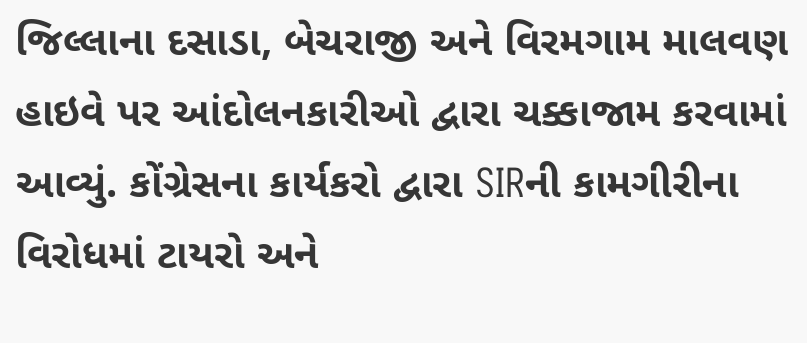જિલ્લાના દસાડા, બેચરાજી અને વિરમગામ માલવણ હાઇવે પર આંદોલનકારીઓ દ્વારા ચક્કાજામ કરવામાં આવ્યું. કોંગ્રેસના કાર્યકરો દ્વારા SIRની કામગીરીના વિરોધમાં ટાયરો અને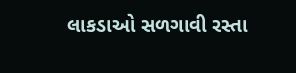લાકડાઓ સળગાવી રસ્તા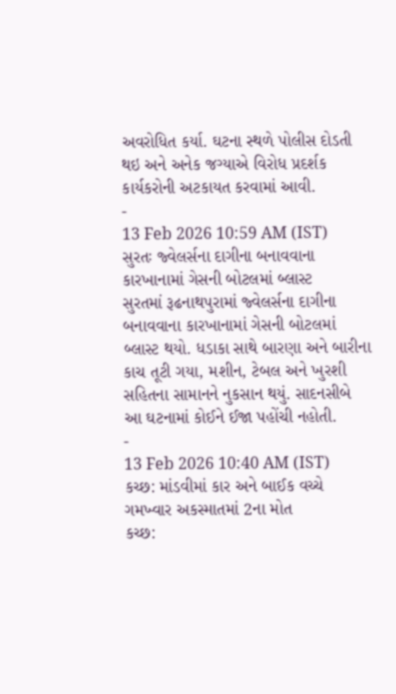અવરોધિત કર્યા. ઘટના સ્થળે પોલીસ દોડતી થઇ અને અનેક જગ્યાએ વિરોધ પ્રદર્શક કાર્યકરોની અટકાયત કરવામાં આવી.
-
13 Feb 2026 10:59 AM (IST)
સુરતઃ જ્વેલર્સના દાગીના બનાવવાના કારખાનામાં ગેસની બોટલમાં બ્લાસ્ટ
સુરતમાં રૂઢનાથપુરામાં જ્વેલર્સના દાગીના બનાવવાના કારખાનામાં ગેસની બોટલમાં બ્લાસ્ટ થયો. ધડાકા સાથે બારણા અને બારીના કાચ તૂટી ગયા, મશીન, ટેબલ અને ખુરશી સહિતના સામાનને નુકસાન થયું. સાદનસીબે આ ઘટનામાં કોઈને ઈજા પહોંચી નહોતી.
-
13 Feb 2026 10:40 AM (IST)
કચ્છ: માંડવીમાં કાર અને બાઈક વચ્ચે ગમખ્વાર અકસ્માતમાં 2ના મોત
કચ્છ: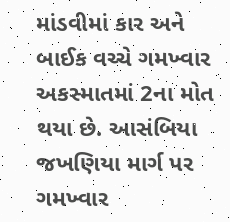માંડવીમાં કાર અને બાઈક વચ્ચે ગમખ્વાર અકસ્માતમાં 2ના મોત થયા છે. આસંબિયા જખણિયા માર્ગ પર ગમખ્વાર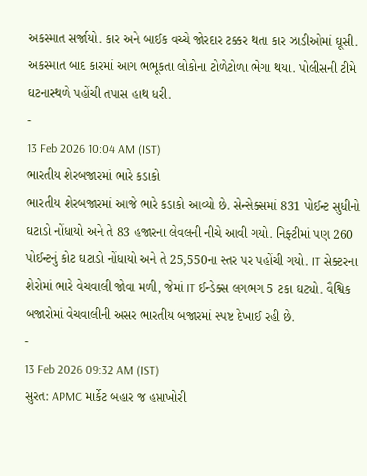અકસ્માત સર્જાયો. કાર અને બાઈક વચ્ચે જોરદાર ટક્કર થતા કાર ઝાડીઓમાં ઘૂસી. અકસ્માત બાદ કારમાં આગ ભભૂકતા લોકોના ટોળેટોળા ભેગા થયા. પોલીસની ટીમે ઘટનાસ્થળે પહોંચી તપાસ હાથ ધરી.
-
13 Feb 2026 10:04 AM (IST)
ભારતીય શેરબજારમાં ભારે કડાકો
ભારતીય શેરબજારમાં આજે ભારે કડાકો આવ્યો છે. સેન્સેક્સમાં 831 પોઈન્ટ સુધીનો ઘટાડો નોંધાયો અને તે 83 હજારના લેવલની નીચે આવી ગયો. નિફ્ટીમાં પણ 260 પોઈન્ટનું કોટ ઘટાડો નોંધાયો અને તે 25,550ના સ્તર પર પહોંચી ગયો. IT સેક્ટરના શેરોમાં ભારે વેચવાલી જોવા મળી, જેમાં IT ઈન્ડેક્સ લગભગ 5 ટકા ઘટ્યો. વૈશ્વિક બજારોમાં વેચવાલીની અસર ભારતીય બજારમાં સ્પષ્ટ દેખાઈ રહી છે.
-
13 Feb 2026 09:32 AM (IST)
સુરત: APMC માર્કેટ બહાર જ હપ્તાખોરી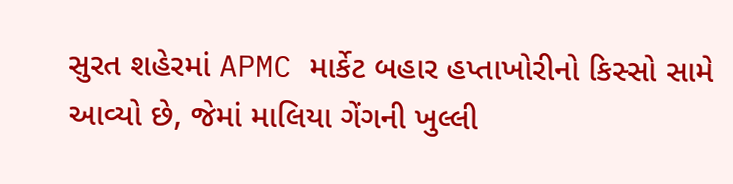સુરત શહેરમાં APMC માર્કેટ બહાર હપ્તાખોરીનો કિસ્સો સામે આવ્યો છે, જેમાં માલિયા ગેંગની ખુલ્લી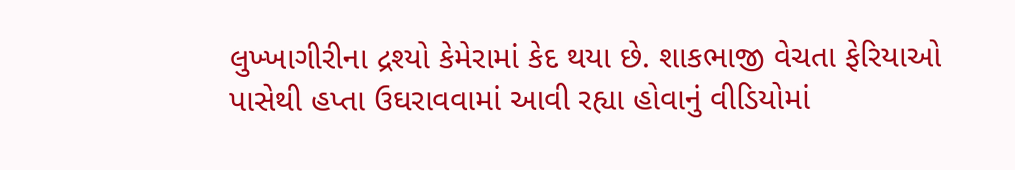લુખ્ખાગીરીના દ્રશ્યો કેમેરામાં કેદ થયા છે. શાકભાજી વેચતા ફેરિયાઓ પાસેથી હપ્તા ઉઘરાવવામાં આવી રહ્યા હોવાનું વીડિયોમાં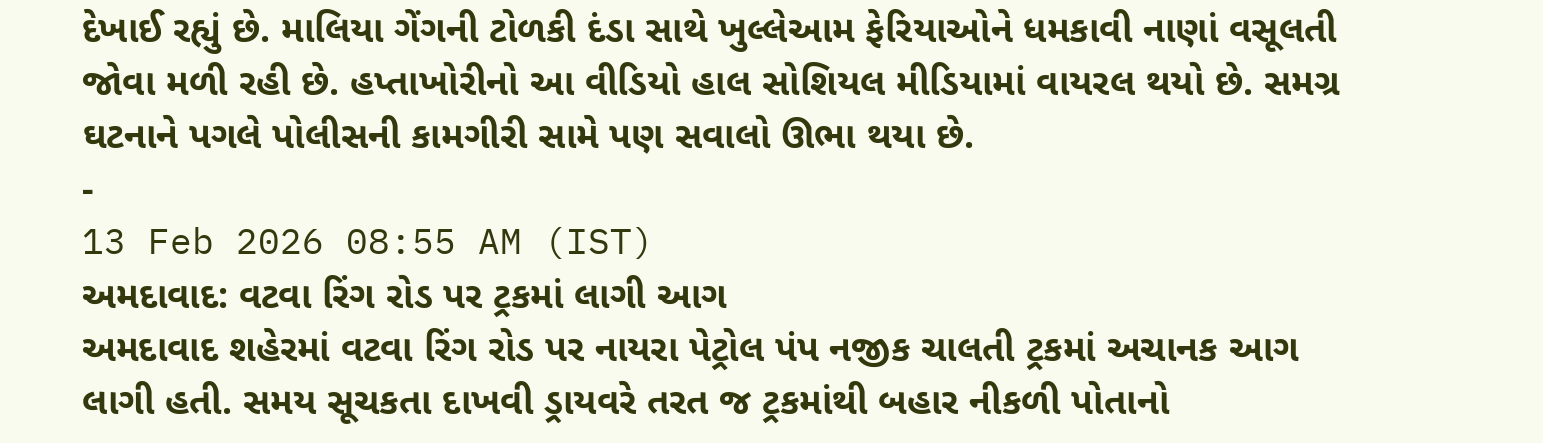દેખાઈ રહ્યું છે. માલિયા ગેંગની ટોળકી દંડા સાથે ખુલ્લેઆમ ફેરિયાઓને ધમકાવી નાણાં વસૂલતી જોવા મળી રહી છે. હપ્તાખોરીનો આ વીડિયો હાલ સોશિયલ મીડિયામાં વાયરલ થયો છે. સમગ્ર ઘટનાને પગલે પોલીસની કામગીરી સામે પણ સવાલો ઊભા થયા છે.
-
13 Feb 2026 08:55 AM (IST)
અમદાવાદ: વટવા રિંગ રોડ પર ટ્રકમાં લાગી આગ
અમદાવાદ શહેરમાં વટવા રિંગ રોડ પર નાયરા પેટ્રોલ પંપ નજીક ચાલતી ટ્રકમાં અચાનક આગ લાગી હતી. સમય સૂચકતા દાખવી ડ્રાયવરે તરત જ ટ્રકમાંથી બહાર નીકળી પોતાનો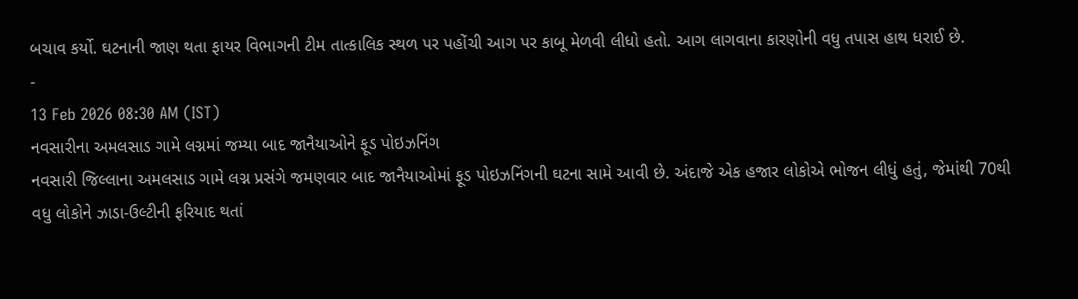બચાવ કર્યો. ઘટનાની જાણ થતા ફાયર વિભાગની ટીમ તાત્કાલિક સ્થળ પર પહોંચી આગ પર કાબૂ મેળવી લીધો હતો. આગ લાગવાના કારણોની વધુ તપાસ હાથ ધરાઈ છે.
-
13 Feb 2026 08:30 AM (IST)
નવસારીના અમલસાડ ગામે લગ્નમાં જમ્યા બાદ જાનૈયાઓને ફૂડ પોઇઝનિંગ
નવસારી જિલ્લાના અમલસાડ ગામે લગ્ન પ્રસંગે જમણવાર બાદ જાનૈયાઓમાં ફૂડ પોઇઝનિંગની ઘટના સામે આવી છે. અંદાજે એક હજાર લોકોએ ભોજન લીધું હતું, જેમાંથી 70થી વધુ લોકોને ઝાડા-ઉલ્ટીની ફરિયાદ થતાં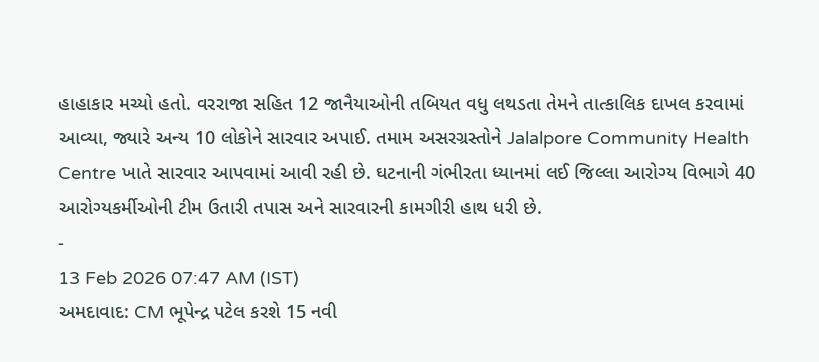હાહાકાર મચ્યો હતો. વરરાજા સહિત 12 જાનૈયાઓની તબિયત વધુ લથડતા તેમને તાત્કાલિક દાખલ કરવામાં આવ્યા, જ્યારે અન્ય 10 લોકોને સારવાર અપાઈ. તમામ અસરગ્રસ્તોને Jalalpore Community Health Centre ખાતે સારવાર આપવામાં આવી રહી છે. ઘટનાની ગંભીરતા ધ્યાનમાં લઈ જિલ્લા આરોગ્ય વિભાગે 40 આરોગ્યકર્મીઓની ટીમ ઉતારી તપાસ અને સારવારની કામગીરી હાથ ધરી છે.
-
13 Feb 2026 07:47 AM (IST)
અમદાવાદ: CM ભૂપેન્દ્ર પટેલ કરશે 15 નવી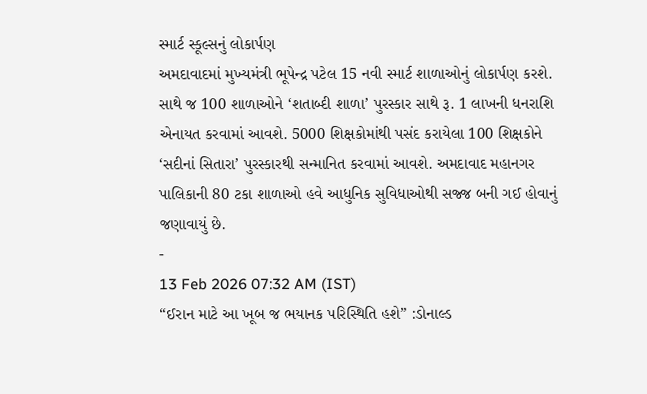સ્માર્ટ સ્કૂલ્સનું લોકાર્પણ
અમદાવાદમાં મુખ્યમંત્રી ભૂપેન્દ્ર પટેલ 15 નવી સ્માર્ટ શાળાઓનું લોકાર્પણ કરશે. સાથે જ 100 શાળાઓને ‘શતાબ્દી શાળા’ પુરસ્કાર સાથે રૂ. 1 લાખની ધનરાશિ એનાયત કરવામાં આવશે. 5000 શિક્ષકોમાંથી પસંદ કરાયેલા 100 શિક્ષકોને ‘સદીનાં સિતારા’ પુરસ્કારથી સન્માનિત કરવામાં આવશે. અમદાવાદ મહાનગર પાલિકાની 80 ટકા શાળાઓ હવે આધુનિક સુવિધાઓથી સજ્જ બની ગઈ હોવાનું જણાવાયું છે.
-
13 Feb 2026 07:32 AM (IST)
“ઈરાન માટે આ ખૂબ જ ભયાનક પરિસ્થિતિ હશે” :ડોનાલ્ડ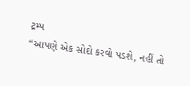ટ્રમ્પ
“આપણે એક સોદો કરવો પડશે, નહીં તો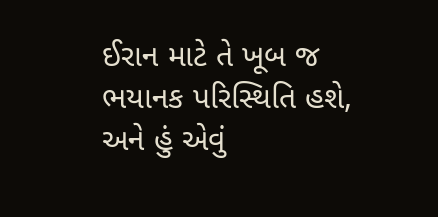ઈરાન માટે તે ખૂબ જ ભયાનક પરિસ્થિતિ હશે, અને હું એવું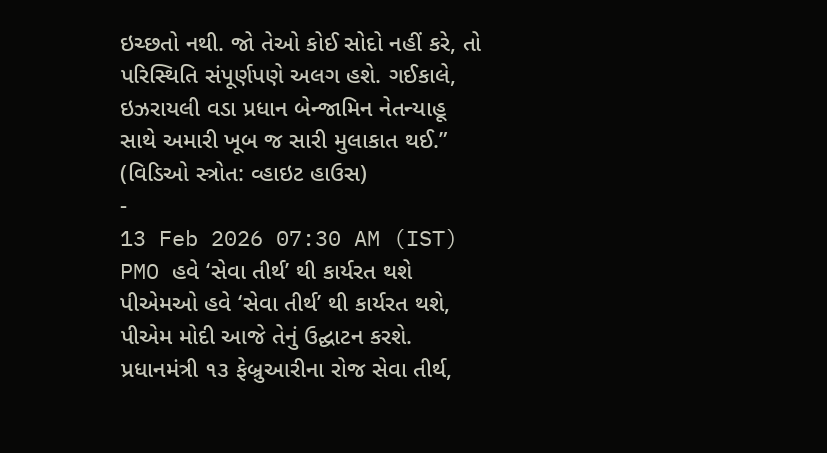ઇચ્છતો નથી. જો તેઓ કોઈ સોદો નહીં કરે, તો પરિસ્થિતિ સંપૂર્ણપણે અલગ હશે. ગઈકાલે, ઇઝરાયલી વડા પ્રધાન બેન્જામિન નેતન્યાહૂ સાથે અમારી ખૂબ જ સારી મુલાકાત થઈ.” (વિડિઓ સ્ત્રોત: વ્હાઇટ હાઉસ)
-
13 Feb 2026 07:30 AM (IST)
PMO હવે ‘સેવા તીર્થ’ થી કાર્યરત થશે
પીએમઓ હવે ‘સેવા તીર્થ’ થી કાર્યરત થશે, પીએમ મોદી આજે તેનું ઉદ્ઘાટન કરશે. પ્રધાનમંત્રી ૧૩ ફેબ્રુઆરીના રોજ સેવા તીર્થ,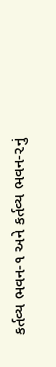કર્તવ્ય ભવન-૧ અને કર્તવ્ય ભવન-૨નું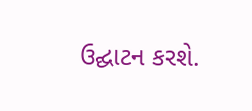ઉદ્ઘાટન કરશે.